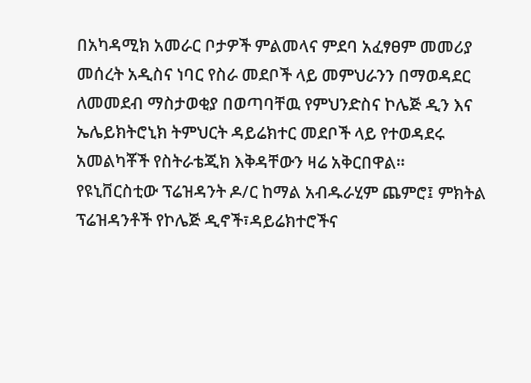በአካዳሚክ አመራር ቦታዎች ምልመላና ምደባ አፈፃፀም መመሪያ መሰረት አዲስና ነባር የስራ መደቦች ላይ መምህራንን በማወዳደር ለመመደብ ማስታወቂያ በወጣባቸዉ የምህንድስና ኮሌጅ ዲን እና ኤሌይክትሮኒክ ትምህርት ዳይሬክተር መደቦች ላይ የተወዳደሩ አመልካቾች የስትራቴጂክ እቅዳቸውን ዛሬ አቅርበዋል።
የዩኒቨርስቲው ፕሬዝዳንት ዶ/ር ከማል አብዱራሂም ጨምሮ፤ ምክትል ፕሬዝዳንቶች የኮሌጅ ዲኖች፣ዳይሬክተሮችና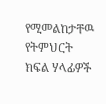የሚመልከታቸዉ የትምህርት ክፍል ሃላፊዎች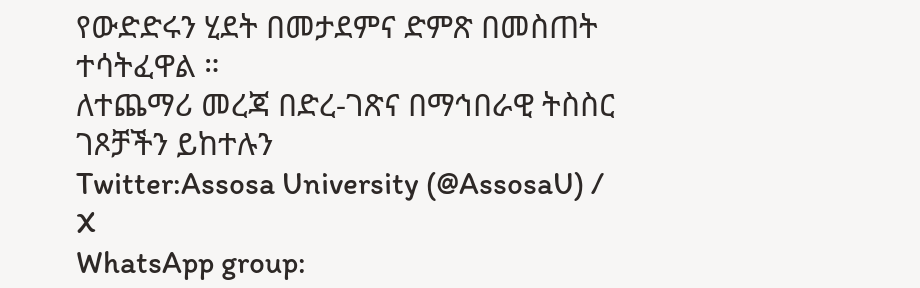የውድድሩን ሂደት በመታደምና ድምጽ በመስጠት ተሳትፈዋል ።
ለተጨማሪ መረጃ በድረ-ገጽና በማኅበራዊ ትስስር ገጾቻችን ይከተሉን
Twitter:Assosa University (@AssosaU) / X
WhatsApp group: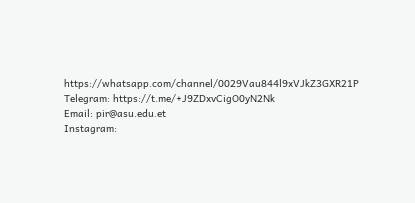https://whatsapp.com/channel/0029Vau844l9xVJkZ3GXR21P
Telegram: https://t.me/+J9ZDxvCigO0yN2Nk
Email: pir@asu.edu.et
Instagram: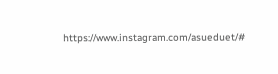https://www.instagram.com/asueduet/#